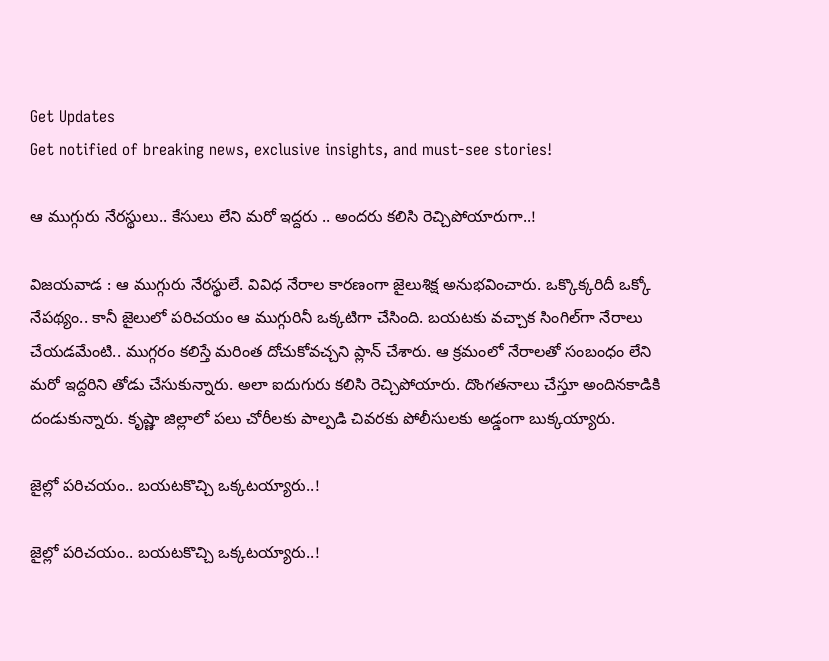Get Updates
Get notified of breaking news, exclusive insights, and must-see stories!

ఆ ముగ్గురు నేరస్థులు.. కేసులు లేని మరో ఇద్దరు .. అందరు కలిసి రెచ్చిపోయారుగా..!

విజయవాడ : ఆ ముగ్గురు నేరస్థులే. వివిధ నేరాల కారణంగా జైలుశిక్ష అనుభవించారు. ఒక్కొక్కరిదీ ఒక్కో నేపథ్యం.. కానీ జైలులో పరిచయం ఆ ముగ్గురినీ ఒక్కటిగా చేసింది. బయటకు వచ్చాక సింగిల్‌గా నేరాలు చేయడమేంటి.. ముగ్గరం కలిస్తే మరింత దోచుకోవచ్చని ప్లాన్ చేశారు. ఆ క్రమంలో నేరాలతో సంబంధం లేని మరో ఇద్దరిని తోడు చేసుకున్నారు. అలా ఐదుగురు కలిసి రెచ్చిపోయారు. దొంగతనాలు చేస్తూ అందినకాడికి దండుకున్నారు. క‌ృష్ణా జిల్లాలో పలు చోరీలకు పాల్పడి చివరకు పోలీసులకు అడ్డంగా బుక్కయ్యారు.

జైల్లో పరిచయం.. బయటకొచ్చి ఒక్కటయ్యారు..!

జైల్లో పరిచయం.. బయటకొచ్చి ఒక్కటయ్యారు..!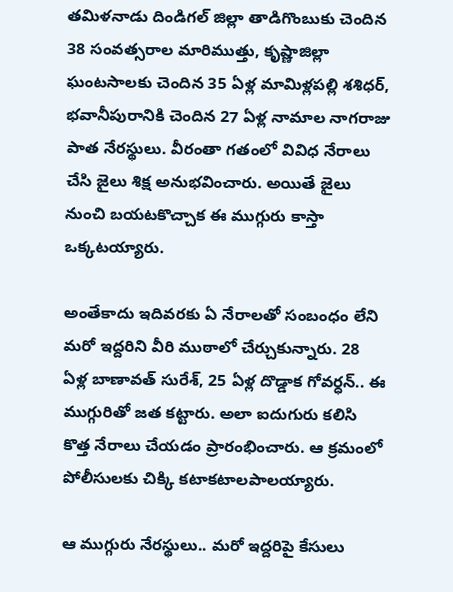తమిళనాడు దిండిగల్ జిల్లా తాడిగొంబుకు చెందిన 38 సంవత్సరాల మారిముత్తు, కృష్ణాజిల్లా ఘంటసాలకు చెందిన 35 ఏళ్ల మామిళ్లపల్లి శశిధర్‌, భవానీపురానికి చెందిన 27 ఏళ్ల నామాల నాగరాజు పాత నేరస్థులు. వీరంతా గతంలో వివిధ నేరాలు చేసి జైలు శిక్ష అనుభవించారు. అయితే జైలు నుంచి బయటకొచ్చాక ఈ ముగ్గురు కాస్తా ఒక్కటయ్యారు.

అంతేకాదు ఇదివరకు ఏ నేరాలతో సంబంధం లేని మరో ఇద్దరిని వీరి ముఠాలో చేర్చుకున్నారు. 28 ఏళ్ల బాణావత్ సురేశ్, 25 ఏళ్ల దొడ్డాక గోవర్ధన్.. ఈ ముగ్గురితో జత కట్టారు. అలా ఐదుగురు కలిసి కొత్త నేరాలు చేయడం ప్రారంభించారు. ఆ క్రమంలో పోలీసులకు చిక్కి కటాకటాలపాలయ్యారు.

ఆ ముగ్గురు నేరస్థులు.. మరో ఇద్దరిపై కేసులు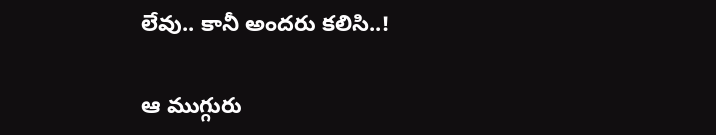లేవు.. కానీ అందరు కలిసి..!

ఆ ముగ్గురు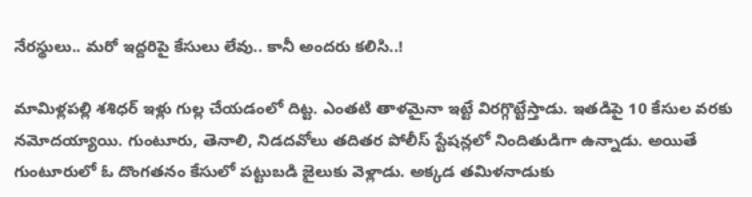నేరస్థులు.. మరో ఇద్దరిపై కేసులు లేవు.. కానీ అందరు కలిసి..!

మామిళ్లపల్లి శశిధర్ ఇళ్లు గుల్ల చేయడంలో దిట్ట. ఎంతటి తాళమైనా ఇట్టే విరగ్గొట్టేస్తాడు. ఇతడిపై 10 కేసుల వరకు నమోదయ్యాయి. గుంటూరు, తెనాలి, నిడదవోలు తదితర పోలీస్ స్టేషన్లలో నిందితుడిగా ఉన్నాడు. అయితే గుంటూరులో ఓ దొంగతనం కేసులో పట్టుబడి జైలుకు వెళ్లాడు. అక్కడ తమిళనాడుకు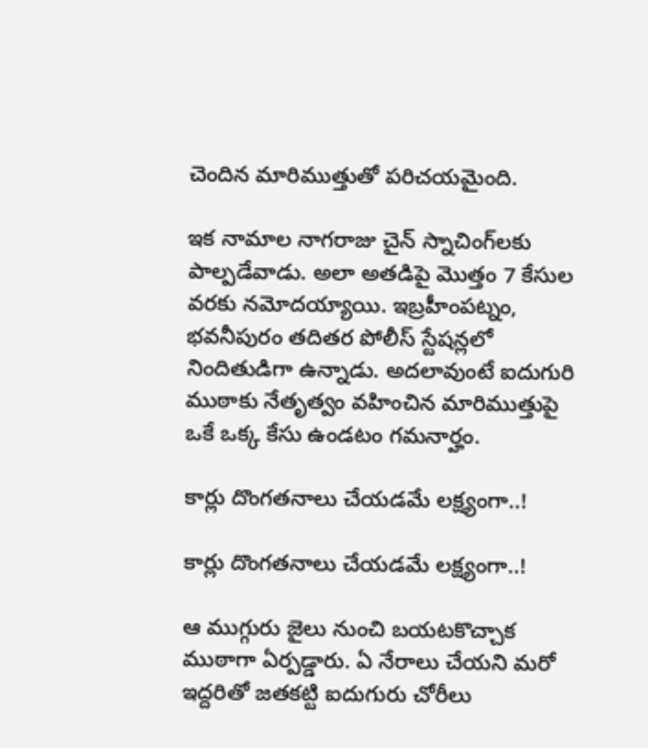చెందిన మారిముత్తుతో పరిచయమైంది.

ఇక నామాల నాగరాజు చైన్ స్నాచింగ్‌లకు పాల్పడేవాడు. అలా అతడిపై మొత్తం 7 కేసుల వరకు నమోదయ్యాయి. ఇబ్రహీంపట్నం, భవనీపురం తదితర పోలీస్ స్టేషన్లలో నిందితుడిగా ఉన్నాడు. అదలావుంటే ఐదుగురి ముఠాకు నేతృత్వం వహించిన మారిముత్తుపై ఒకే ఒక్క కేసు ఉండటం గమనార్హం.

కార్లు దొంగతనాలు చేయడమే లక్ష్యంగా..!

కార్లు దొంగతనాలు చేయడమే లక్ష్యంగా..!

ఆ ముగ్గురు జైలు నుంచి బయటకొచ్చాక ముఠాగా ఏర్పడ్డారు. ఏ నేరాలు చేయని మరో ఇద్దరితో జతకట్టి ఐదుగురు చోరీలు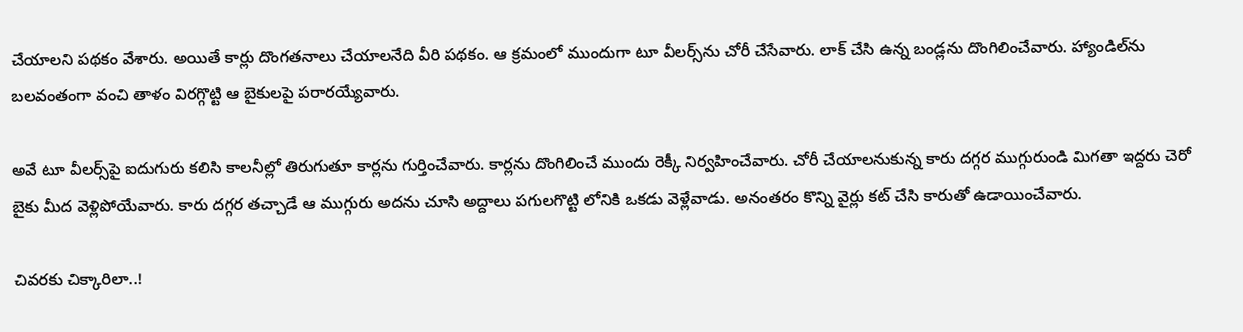చేయాలని పథకం వేశారు. అయితే కార్లు దొంగతనాలు చేయాలనేది వీరి పథకం. ఆ క్రమంలో ముందుగా టూ వీలర్స్‌ను చోరీ చేసేవారు. లాక్ చేసి ఉన్న బండ్లను దొంగిలించేవారు. హ్యాండిల్‌ను బలవంతంగా వంచి తాళం విరగ్గొట్టి ఆ బైకులపై పరారయ్యేవారు.

అవే టూ వీలర్స్‌పై ఐదుగురు కలిసి కాలనీల్లో తిరుగుతూ కార్లను గుర్తించేవారు. కార్లను దొంగిలించే ముందు రెక్కీ నిర్వహించేవారు. చోరీ చేయాలనుకున్న కారు దగ్గర ముగ్గురుండి మిగతా ఇద్దరు చెరో బైకు మీద వెళ్లిపోయేవారు. కారు దగ్గర తచ్చాడే ఆ ముగ్గురు అదను చూసి అద్దాలు పగులగొట్టి లోనికి ఒకడు వెళ్లేవాడు. అనంతరం కొన్ని వైర్లు కట్ చేసి కారుతో ఉడాయించేవారు.

చివరకు చిక్కారిలా..!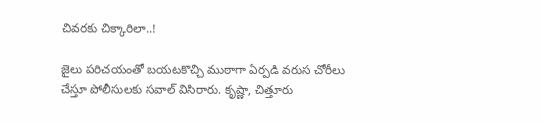చివరకు చిక్కారిలా..!

జైలు పరిచయంతో బయటకొచ్చి ముఠాగా ఏర్పడి వరుస చోరీలు చేస్తూ పోలీసులకు సవాల్ విసిరారు. కృష్ణా, చిత్తూరు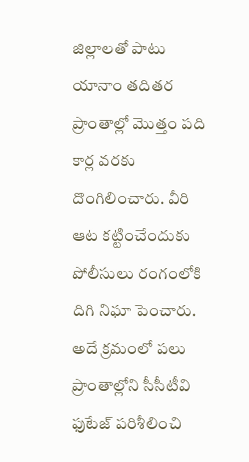జిల్లాలతో పాటు యానాం తదితర ప్రాంతాల్లో మొత్తం పది కార్ల వరకు దొంగిలించారు. వీరి ఆట కట్టించేందుకు పోలీసులు రంగంలోకి దిగి నిఘా పెంచారు. అదే క్రమంలో పలు ప్రాంతాల్లోని సీసీటీవి ఫుటేజ్ పరిశీలించి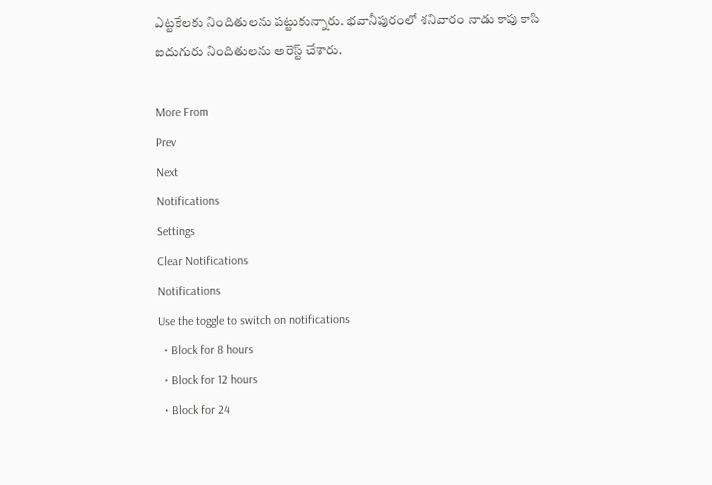ఎట్టకేలకు నిందితులను పట్టుకున్నారు. భవానీపురంలో శనివారం నాడు కాపు కాసి ఐదుగురు నిందితులను అరెస్ట్ చేశారు.

More From
Prev
Next
Notifications
Settings
Clear Notifications
Notifications
Use the toggle to switch on notifications
  • Block for 8 hours
  • Block for 12 hours
  • Block for 24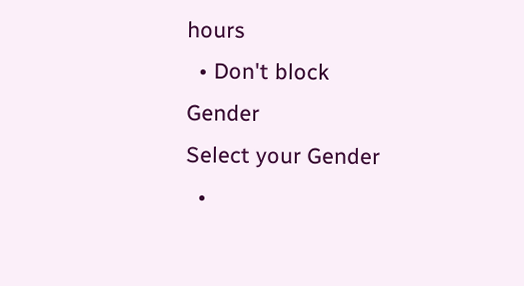hours
  • Don't block
Gender
Select your Gender
  •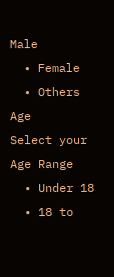Male
  • Female
  • Others
Age
Select your Age Range
  • Under 18
  • 18 to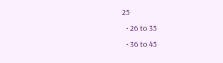25
  • 26 to 35
  • 36 to 45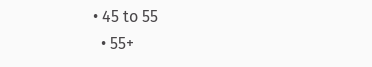• 45 to 55
  • 55+